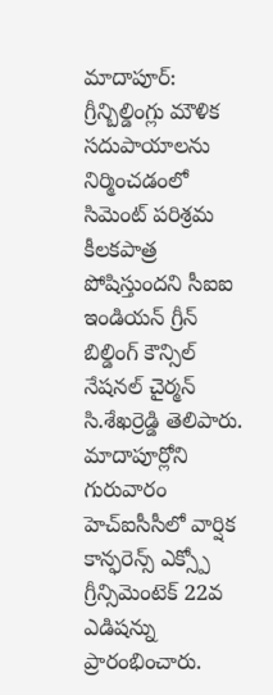మాదాపూర్: గ్రీన్బిల్డింగ్లు మౌళిక సదుపాయాలను నిర్మించడంలో సిమెంట్ పరిశ్రమ కీలకపాత్ర పోషిస్తుందని సీఐఐ ఇండియన్ గ్రీన్ బిల్డింగ్ కౌన్సిల్ నేషనల్ చైర్మన్ సి.శేఖర్రెడ్డి తెలిపారు. మాదాపూర్లోని గురువారం హెచ్ఐసీసీలో వార్షిక కాన్ఫరెన్స్ ఎక్స్పో గ్రీన్సిమెంటెక్ 22వ ఎడిషన్ను ప్రారంభించారు.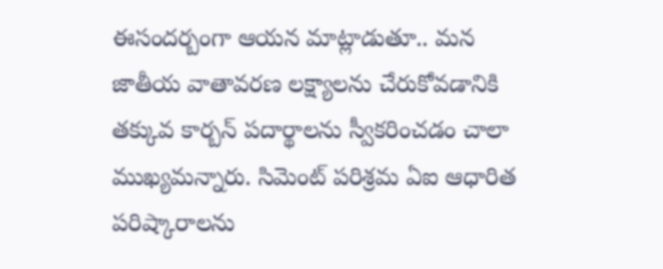ఈసందర్బంగా ఆయన మాట్లాడుతూ.. మన జాతీయ వాతావరణ లక్ష్యాలను చేరుకోవడానికి తక్కువ కార్బన్ పదార్థాలను స్వీకరించడం చాలా ముఖ్యమన్నారు. సిమెంట్ పరిశ్రమ ఏఐ ఆధారిత పరిష్కారాలను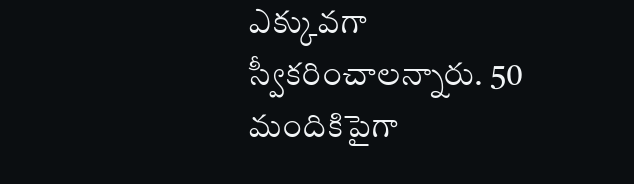ఎక్కువగా స్వీకరించాలన్నారు. 50 మందికిపైగా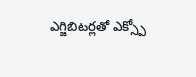ఎగ్జిబిటర్లతో ఎక్స్పో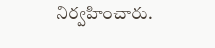నిర్వహించారు.